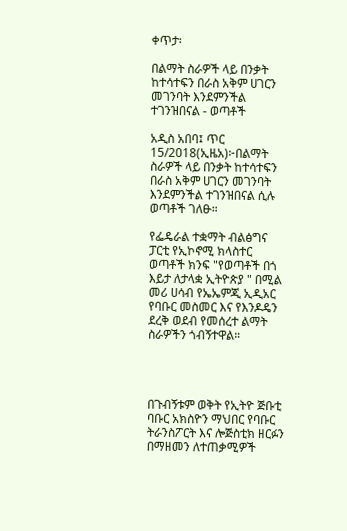ቀጥታ፡

በልማት ስራዎች ላይ በንቃት ከተሳተፍን በራስ አቅም ሀገርን መገንባት እንደምንችል ተገንዝበናል - ወጣቶች

አዲስ አበባ፤ ጥር 15/2018(ኢዜአ)፦በልማት ስራዎች ላይ በንቃት ከተሳተፍን  በራስ አቅም ሀገርን መገንባት እንደምንችል ተገንዝበናል ሲሉ ወጣቶች ገለፁ።

የፌዴራል ተቋማት ብልፅግና ፓርቲ የኢኮኖሚ ክላስተር ወጣቶች ክንፍ "የወጣቶች በጎ እይታ ለታላቋ ኢትዮጵያ " በሚል መሪ ሀሳብ የኤኤምጂ ኢዲአር የባቡር መስመር እና የእንዶዴን ደረቅ ወደብ የመሰረተ ልማት ስራዎችን ጎብኝተዋል።




በጉብኝቱም ወቅት የኢትዮ ጅቡቲ ባቡር አክስዮን ማህበር የባቡር ትራንስፖርት እና ሎጅስቲክ ዘርፉን በማዘመን ለተጠቃሚዎች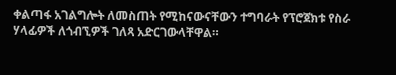ቀልጣፋ አገልግሎት ለመስጠት የሚከናውናቸውን ተግባራት የፕሮጀክቱ የስራ ሃላፊዎች ለጎብኚዎች ገለጻ አድርገውላቸዋል።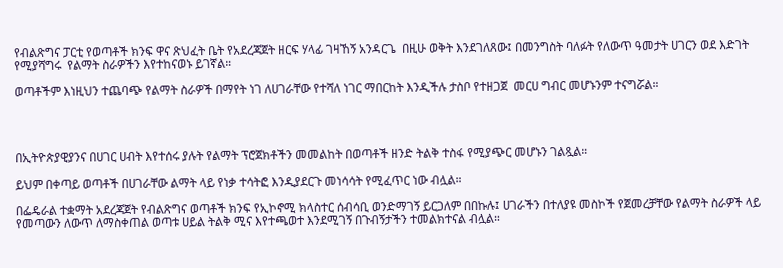የብልጽግና ፓርቲ የወጣቶች ክንፍ ዋና ጽህፈት ቤት የአደረጃጀት ዘርፍ ሃላፊ ገዛኸኝ አንዳርጌ  በዚሁ ወቅት እንደገለጸው፤ በመንግስት ባለፉት የለውጥ ዓመታት ሀገርን ወደ እድገት የሚያሻግሩ  የልማት ስራዎችን እየተከናወኑ ይገኛል።

ወጣቶችም እነዚህን ተጨባጭ የልማት ስራዎች በማየት ነገ ለሀገራቸው የተሻለ ነገር ማበርከት እንዲችሉ ታስቦ የተዘጋጀ  መርሀ ግብር መሆኑንም ተናግሯል።




በኢትዮጵያዊያንና በሀገር ሀብት እየተሰሩ ያሉት የልማት ፕሮጀክቶችን መመልከት በወጣቶች ዘንድ ትልቅ ተስፋ የሚያጭር መሆኑን ገልጿል።

ይህም በቀጣይ ወጣቶች በሀገራቸው ልማት ላይ የነቃ ተሳትፎ እንዲያደርጉ መነሳሳት የሚፈጥር ነው ብሏል።

በፌዴራል ተቋማት አደረጃጀት የብልጽግና ወጣቶች ክንፍ የኢኮኖሚ ክላስተር ሰብሳቢ ወንድማገኝ ይርጋለም በበኩሉ፤ ሀገራችን በተለያዩ መስኮች የጀመረቻቸው የልማት ስራዎች ላይ የመጣውን ለውጥ ለማስቀጠል ወጣቱ ሀይል ትልቅ ሚና እየተጫወተ እንደሚገኝ በጉብኝታችን ተመልክተናል ብሏል።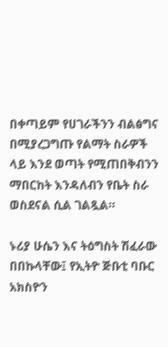በቀጣይም የሀገራችንን ብልፅግና በሚያረጋግጡ የልማት ስራዎች ላይ እንደ ወጣት የሚጠበቅብንን ማበርከት እንዳለብን የቤት ስራ ወስደናል ሲል ገልጿል።

ኑሪያ ሁሴን እና ትዕግስት ሽፈራው በበኩላቸው፤ የኢትዮ ጅቡቲ ባቡር  አክስዮን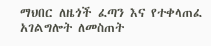ማህበር ለዜጎች ፈጣን እና የተቀላጠፈ አገልግሎት ለመስጠት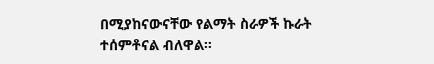በሚያከናውናቸው የልማት ስራዎች ኩራት ተሰምቶናል ብለዋል።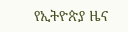የኢትዮጵያ ዜና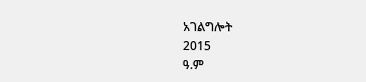አገልግሎት
2015
ዓ.ም